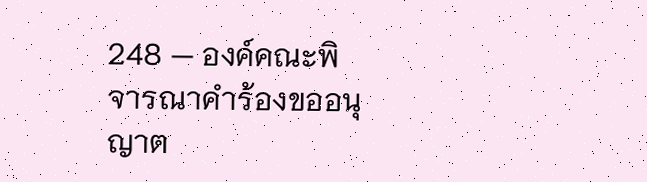248 — องค์คณะพิจารณาคำร้องขออนุญาต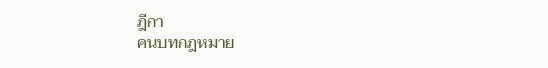ฎีกา
คนบทกฎหมาย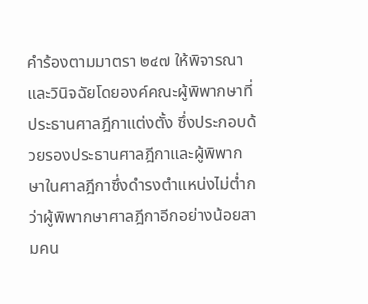คำร้องตามมาตรา ๒๔๗ ให้พิจารณาและวินิจฉัยโดยองค์คณะผู้พิพากษาที่ประธานศาลฎีกาแต่งตั้ง ซึ่งประกอบด้วยรองประธานศาลฎีกาและผู้พิพากษาในศาลฎีกาซึ่งดำรงตำแหน่งไม่ต่ำกว่าผู้พิพากษาศาลฎีกาอีกอย่างน้อยสามคน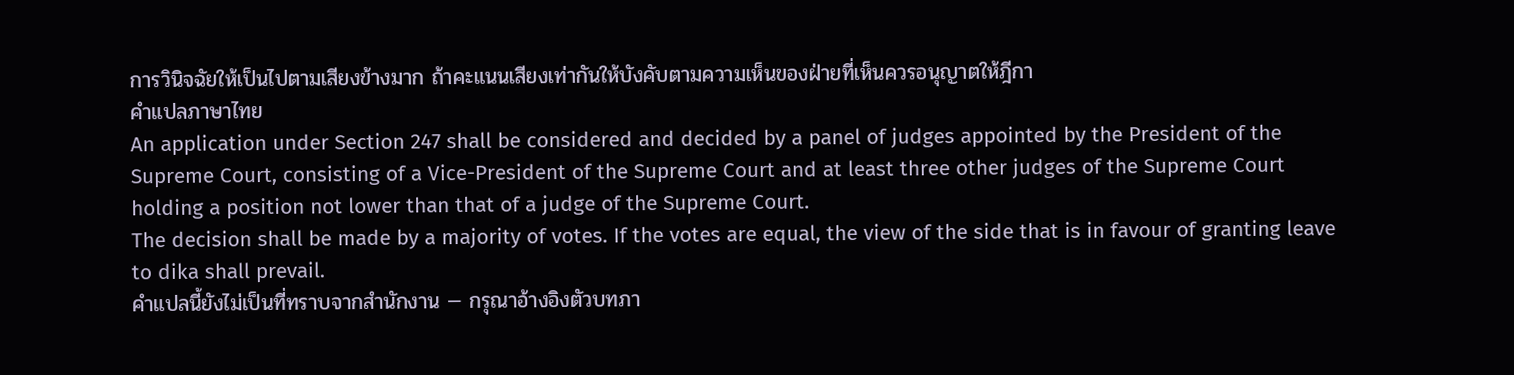การวินิจฉัยให้เป็นไปตามเสียงข้างมาก ถ้าคะแนนเสียงเท่ากันให้บังคับตามความเห็นของฝ่ายที่เห็นควรอนุญาตให้ฎีกา
คำแปลภาษาไทย
An application under Section 247 shall be considered and decided by a panel of judges appointed by the President of the Supreme Court, consisting of a Vice-President of the Supreme Court and at least three other judges of the Supreme Court holding a position not lower than that of a judge of the Supreme Court.
The decision shall be made by a majority of votes. If the votes are equal, the view of the side that is in favour of granting leave to dika shall prevail.
คำแปลนี้ยังไม่เป็นที่ทราบจากสำนักงาน — กรุณาอ้างอิงตัวบทภา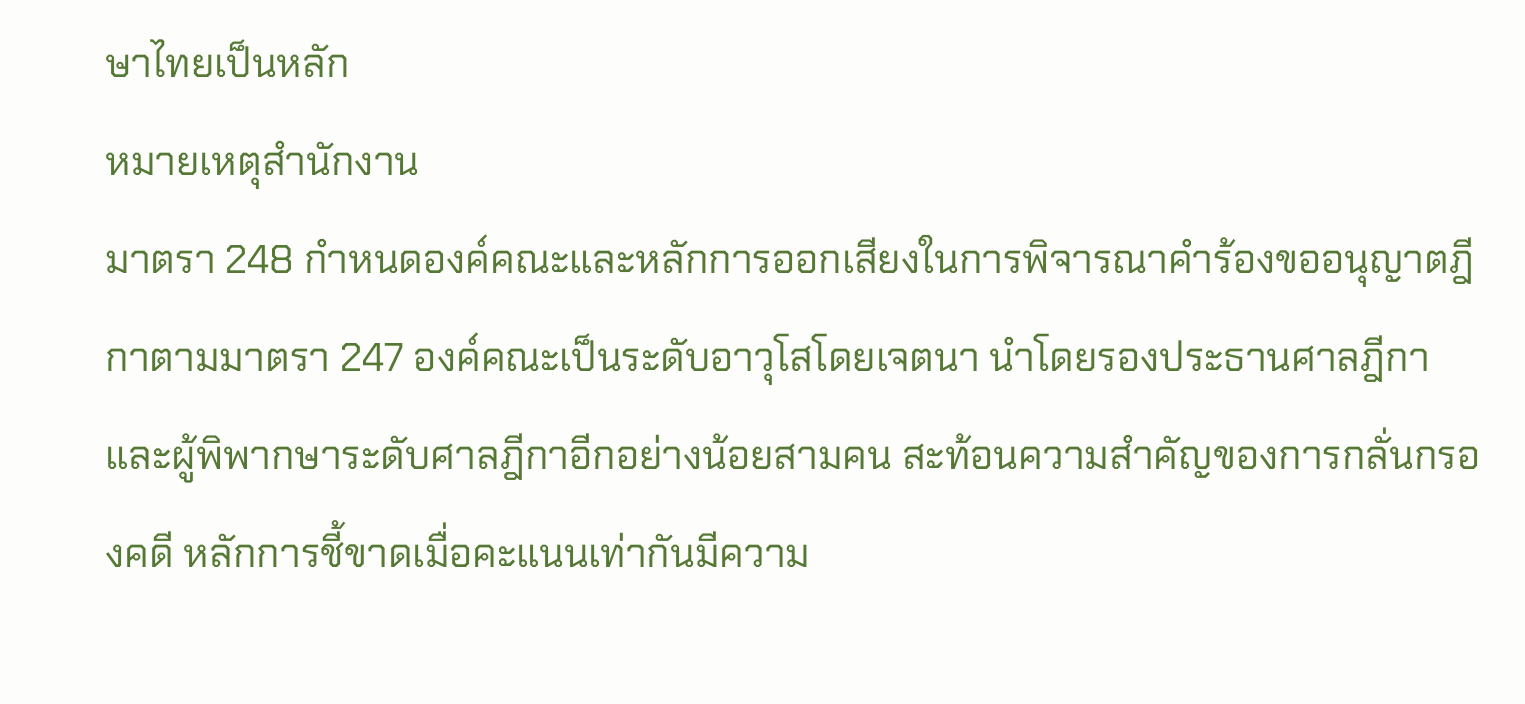ษาไทยเป็นหลัก
หมายเหตุสำนักงาน
มาตรา 248 กำหนดองค์คณะและหลักการออกเสียงในการพิจารณาคำร้องขออนุญาตฎีกาตามมาตรา 247 องค์คณะเป็นระดับอาวุโสโดยเจตนา นำโดยรองประธานศาลฎีกาและผู้พิพากษาระดับศาลฎีกาอีกอย่างน้อยสามคน สะท้อนความสำคัญของการกลั่นกรองคดี หลักการชี้ขาดเมื่อคะแนนเท่ากันมีความ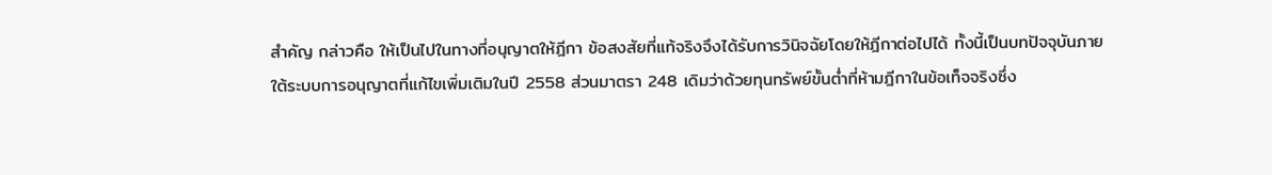สำคัญ กล่าวคือ ให้เป็นไปในทางที่อนุญาตให้ฎีกา ข้อสงสัยที่แท้จริงจึงได้รับการวินิจฉัยโดยให้ฎีกาต่อไปได้ ทั้งนี้เป็นบทปัจจุบันภายใต้ระบบการอนุญาตที่แก้ไขเพิ่มเติมในปี 2558 ส่วนมาตรา 248 เดิมว่าด้วยทุนทรัพย์ขั้นต่ำที่ห้ามฎีกาในข้อเท็จจริงซึ่ง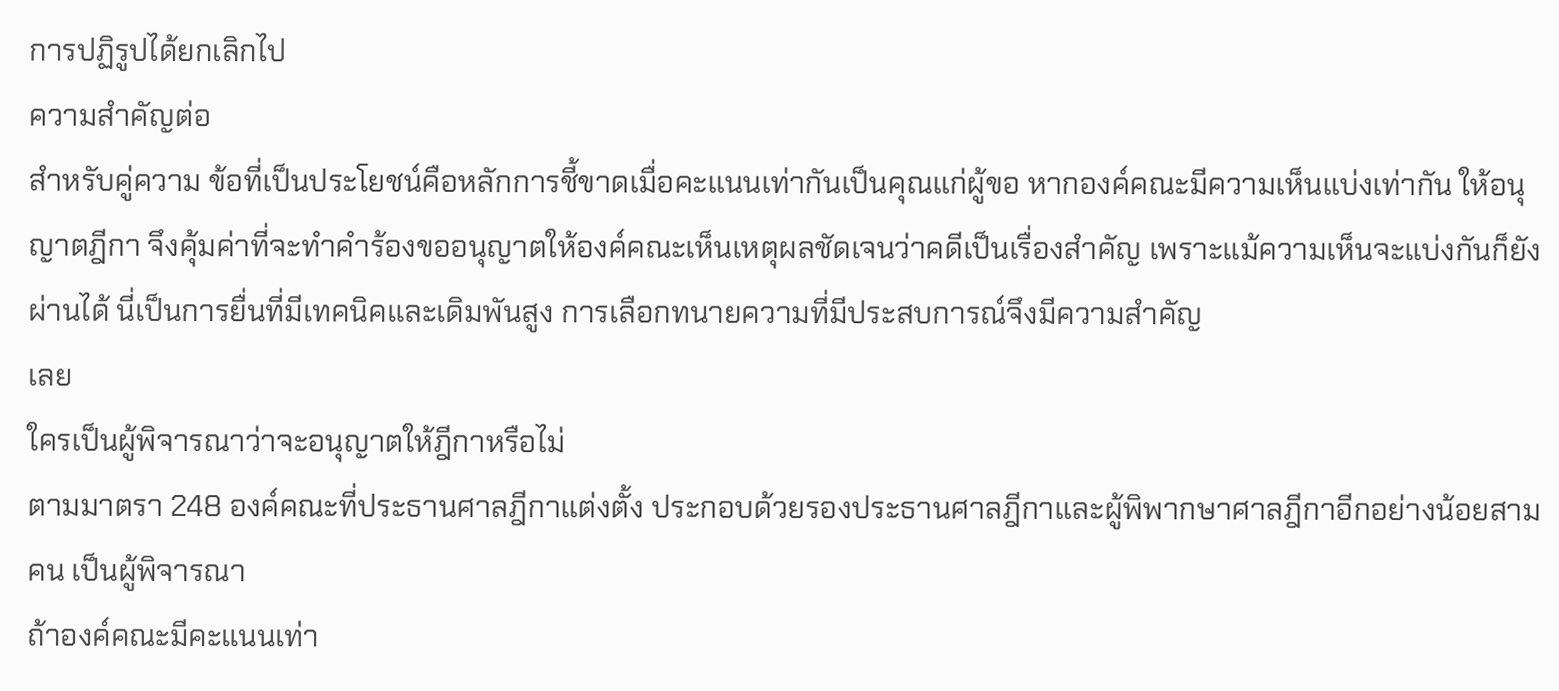การปฏิรูปได้ยกเลิกไป
ความสำคัญต่อ
สำหรับคู่ความ ข้อที่เป็นประโยชน์คือหลักการชี้ขาดเมื่อคะแนนเท่ากันเป็นคุณแก่ผู้ขอ หากองค์คณะมีความเห็นแบ่งเท่ากัน ให้อนุญาตฎีกา จึงคุ้มค่าที่จะทำคำร้องขออนุญาตให้องค์คณะเห็นเหตุผลชัดเจนว่าคดีเป็นเรื่องสำคัญ เพราะแม้ความเห็นจะแบ่งกันก็ยังผ่านได้ นี่เป็นการยื่นที่มีเทคนิคและเดิมพันสูง การเลือกทนายความที่มีประสบการณ์จึงมีความสำคัญ
เลย
ใครเป็นผู้พิจารณาว่าจะอนุญาตให้ฎีกาหรือไม่
ตามมาตรา 248 องค์คณะที่ประธานศาลฎีกาแต่งตั้ง ประกอบด้วยรองประธานศาลฎีกาและผู้พิพากษาศาลฎีกาอีกอย่างน้อยสามคน เป็นผู้พิจารณา
ถ้าองค์คณะมีคะแนนเท่า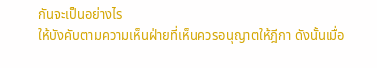กันจะเป็นอย่างไร
ให้บังคับตามความเห็นฝ่ายที่เห็นควรอนุญาตให้ฎีกา ดังนั้นเมื่อ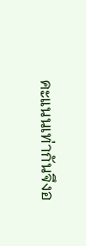คะแนนเท่ากันจึงอ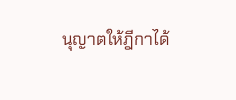นุญาตให้ฎีกาได้